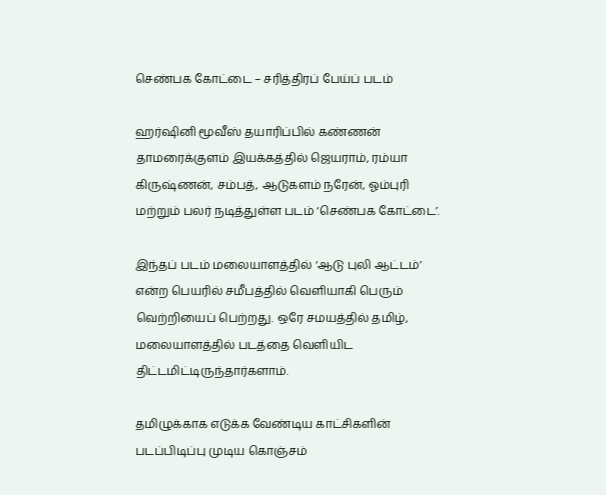செண்பக கோட்டை – சரித்திரப் பேய்ப் படம்

ஹர்ஷினி மூவீஸ் தயாரிப்பில் கண்ணன் தாமரைக்குளம் இயக்கத்தில் ஜெயராம், ரம்யா கிருஷ்ணன், சம்பத், ஆடுகளம் நரேன், ஓம்புரி மற்றும் பலர் நடித்துள்ள படம் ‘செண்பக கோட்டை’.

இந்தப் படம் மலையாளத்தில் ‘ஆடு புலி ஆட்டம்’ என்ற பெயரில் சமீபத்தில் வெளியாகி பெரும் வெற்றியைப் பெற்றது. ஒரே சமயத்தில் தமிழ், மலையாளத்தில் படத்தை வெளியிட திட்டமிட்டிருந்தார்களாம்.

தமிழுக்காக எடுக்க வேண்டிய காட்சிகளின் படப்பிடிப்பு முடிய கொஞ்சம்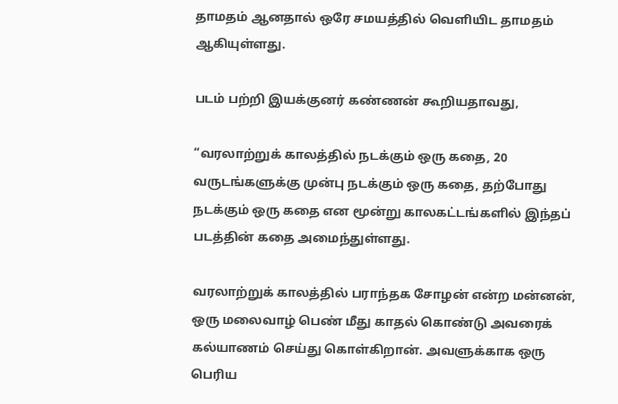தாமதம் ஆனதால் ஒரே சமயத்தில் வெளியிட தாமதம் ஆகியுள்ளது.

படம் பற்றி இயக்குனர் கண்ணன் கூறியதாவது,

“வரலாற்றுக் காலத்தில் நடக்கும் ஒரு கதை, 20 வருடங்களுக்கு முன்பு நடக்கும் ஒரு கதை, தற்போது நடக்கும் ஒரு கதை என மூன்று காலகட்டங்களில் இந்தப் படத்தின் கதை அமைந்துள்ளது.

வரலாற்றுக் காலத்தில் பராந்தக சோழன் என்ற மன்னன், ஒரு மலைவாழ் பெண் மீது காதல் கொண்டு அவரைக் கல்யாணம் செய்து கொள்கிறான். அவளுக்காக ஒரு பெரிய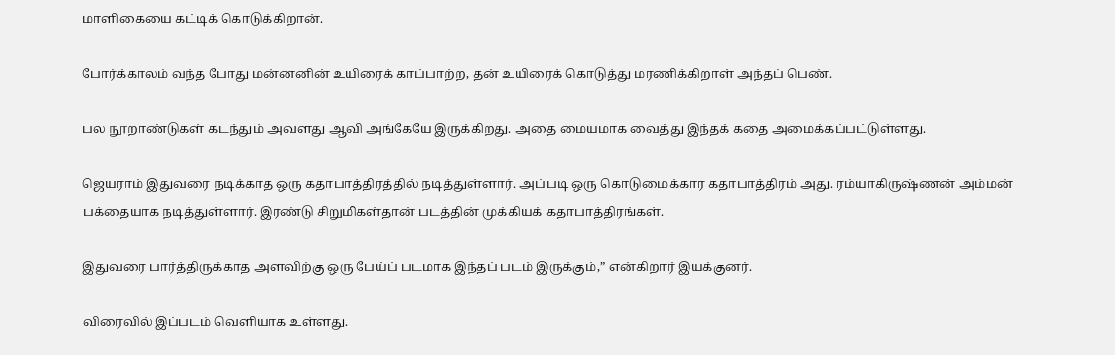மாளிகையை கட்டிக் கொடுக்கிறான்.

போர்க்காலம் வந்த போது மன்னனின் உயிரைக் காப்பாற்ற, தன் உயிரைக் கொடுத்து மரணிக்கிறாள் அந்தப் பெண்.

பல நூறாண்டுகள் கடந்தும் அவளது ஆவி அங்கேயே இருக்கிறது. அதை மையமாக வைத்து இந்தக் கதை அமைக்கப்பட்டுள்ளது.

ஜெயராம் இதுவரை நடிக்காத ஒரு கதாபாத்திரத்தில் நடித்துள்ளார். அப்படி ஒரு கொடுமைக்கார கதாபாத்திரம் அது. ரம்யாகிருஷ்ணன் அம்மன் பக்தையாக நடித்துள்ளார். இரண்டு சிறுமிகள்தான் படத்தின் முக்கியக் கதாபாத்திரங்கள்.

இதுவரை பார்த்திருக்காத அளவிற்கு ஒரு பேய்ப் படமாக இந்தப் படம் இருக்கும்,” என்கிறார் இயக்குனர்.

விரைவில் இப்படம் வெளியாக உள்ளது.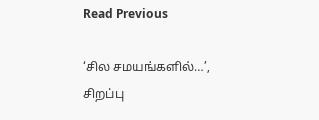Read Previous

‘சில சமயங்களில்…’, சிறப்பு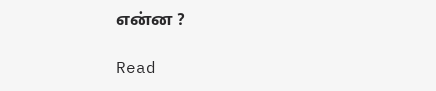என்ன ?

Read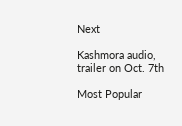Next

Kashmora audio, trailer on Oct. 7th

Most Popular